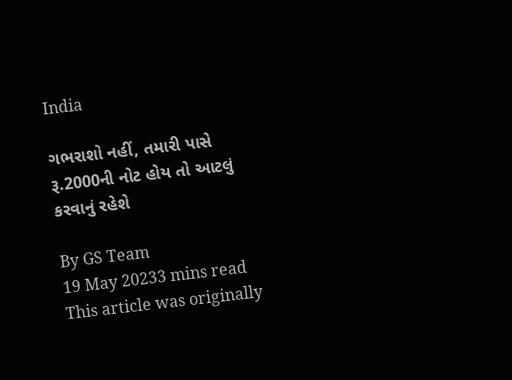India

ગભરાશો નહીં, તમારી પાસે રૂ.2000ની નોટ હોય તો આટલું કરવાનું રહેશે

By GS Team
19 May 20233 mins read
This article was originally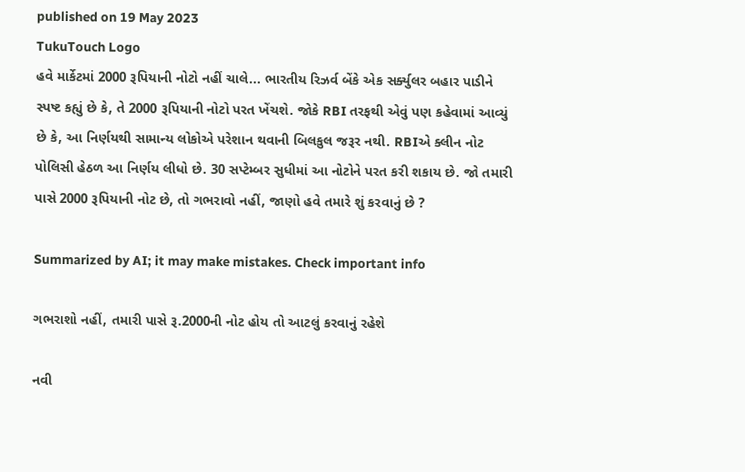published on 19 May 2023
TukuTouch Logo
હવે માર્કેટમાં 2000 રૂપિયાની નોટો નહીં ચાલે... ભારતીય રિઝર્વ બેંકે એક સર્ક્યુલર બહાર પાડીને સ્પષ્ટ કહ્યું છે કે, તે 2000 રૂપિયાની નોટો પરત ખેંચશે. જોકે RBI તરફથી એવું પણ કહેવામાં આવ્યું છે કે, આ નિર્ણયથી સામાન્ય લોકોએ પરેશાન થવાની બિલકુલ જરૂર નથી. RBIએ ક્લીન નોટ પોલિસી હેઠળ આ નિર્ણય લીધો છે. 30 સપ્ટેમ્બર સુધીમાં આ નોટોને પરત કરી શકાય છે. જો તમારી પાસે 2000 રૂપિયાની નોટ છે, તો ગભરાવો નહીં, જાણો હવે તમારે શું કરવાનું છે ?

Summarized by AI; it may make mistakes. Check important info

ગભરાશો નહીં, તમારી પાસે રૂ.2000ની નોટ હોય તો આટલું કરવાનું રહેશે

નવી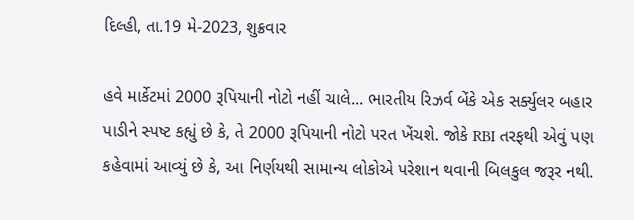દિલ્હી, તા.19 મે-2023, શુક્રવાર

હવે માર્કેટમાં 2000 રૂપિયાની નોટો નહીં ચાલે... ભારતીય રિઝર્વ બેંકે એક સર્ક્યુલર બહાર પાડીને સ્પષ્ટ કહ્યું છે કે, તે 2000 રૂપિયાની નોટો પરત ખેંચશે. જોકે RBI તરફથી એવું પણ કહેવામાં આવ્યું છે કે, આ નિર્ણયથી સામાન્ય લોકોએ પરેશાન થવાની બિલકુલ જરૂર નથી.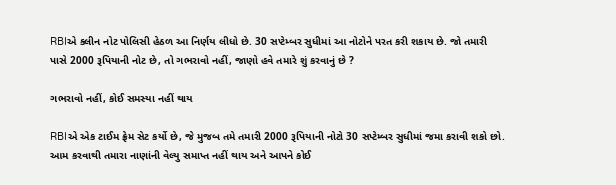RBIએ ક્લીન નોટ પોલિસી હેઠળ આ નિર્ણય લીધો છે. 30 સપ્ટેમ્બર સુધીમાં આ નોટોને પરત કરી શકાય છે. જો તમારી પાસે 2000 રૂપિયાની નોટ છે, તો ગભરાવો નહીં, જાણો હવે તમારે શું કરવાનું છે ?

ગભરાવો નહીં, કોઈ સમસ્યા નહીં થાય

RBIએ એક ટાઈમ ફ્રેમ સેટ કર્યો છે, જે મુજબ તમે તમારી 2000 રૂપિયાની નોટો 30 સપ્ટેમ્બર સુધીમાં જમા કરાવી શકો છો. આમ કરવાથી તમારા નાણાંની વેલ્યુ સમાપ્ત નહીં થાય અને આપને કોઈ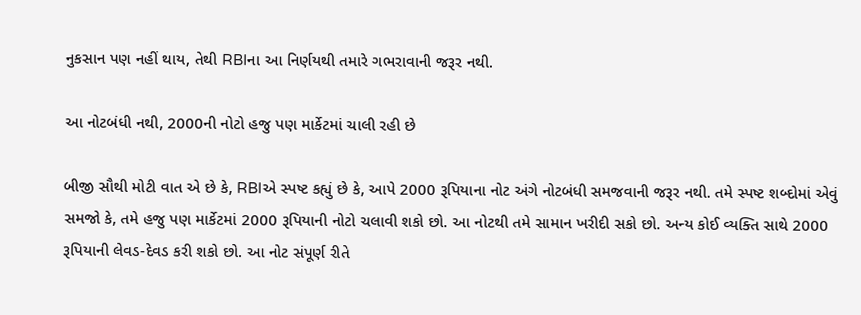નુકસાન પણ નહીં થાય, તેથી RBIના આ નિર્ણયથી તમારે ગભરાવાની જરૂર નથી.

આ નોટબંધી નથી, 2000ની નોટો હજુ પણ માર્કેટમાં ચાલી રહી છે

બીજી સૌથી મોટી વાત એ છે કે, RBIએ સ્પષ્ટ કહ્યું છે કે, આપે 2000 રૂપિયાના નોટ અંગે નોટબંધી સમજવાની જરૂર નથી. તમે સ્પષ્ટ શબ્દોમાં એવું સમજો કે, તમે હજુ પણ માર્કેટમાં 2000 રૂપિયાની નોટો ચલાવી શકો છો. આ નોટથી તમે સામાન ખરીદી સકો છો. અન્ય કોઈ વ્યક્તિ સાથે 2000 રૂપિયાની લેવડ-દેવડ કરી શકો છો. આ નોટ સંપૂર્ણ રીતે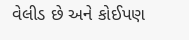વેલીડ છે અને કોઈપણ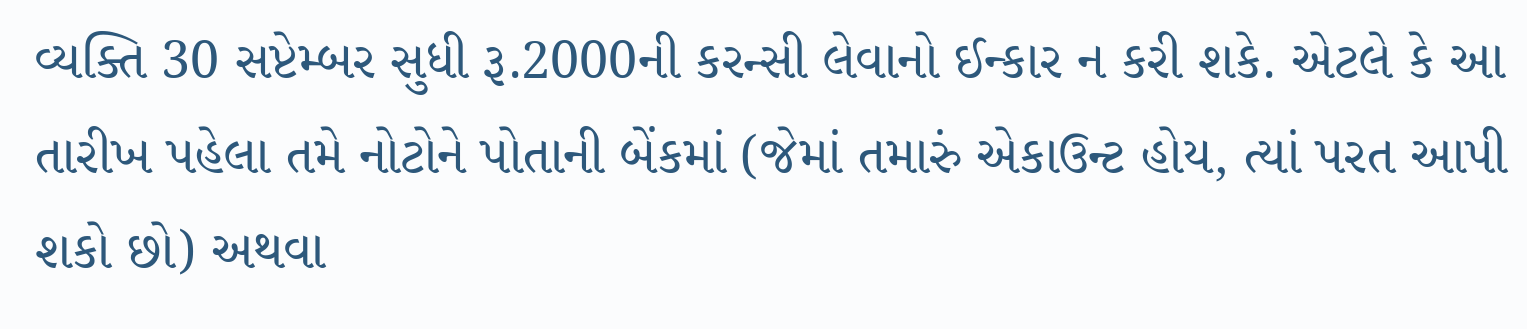વ્યક્તિ 30 સપ્ટેમ્બર સુધી રૂ.2000ની કરન્સી લેવાનો ઈન્કાર ન કરી શકે. એટલે કે આ તારીખ પહેલા તમે નોટોને પોતાની બેંકમાં (જેમાં તમારું એકાઉન્ટ હોય, ત્યાં પરત આપી શકો છો) અથવા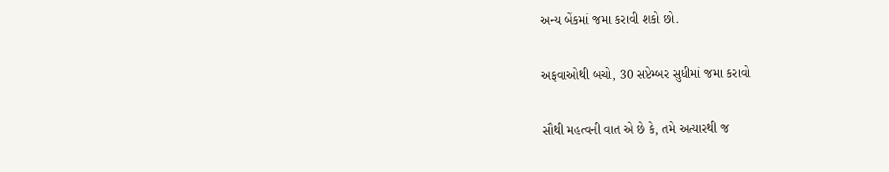અન્ય બેંકમાં જમા કરાવી શકો છો.

અફવાઓથી બચો, 30 સપ્ટેમ્બર સુધીમાં જમા કરાવો

સૌથી મહત્વની વાત એ છે કે, તમે અત્યારથી જ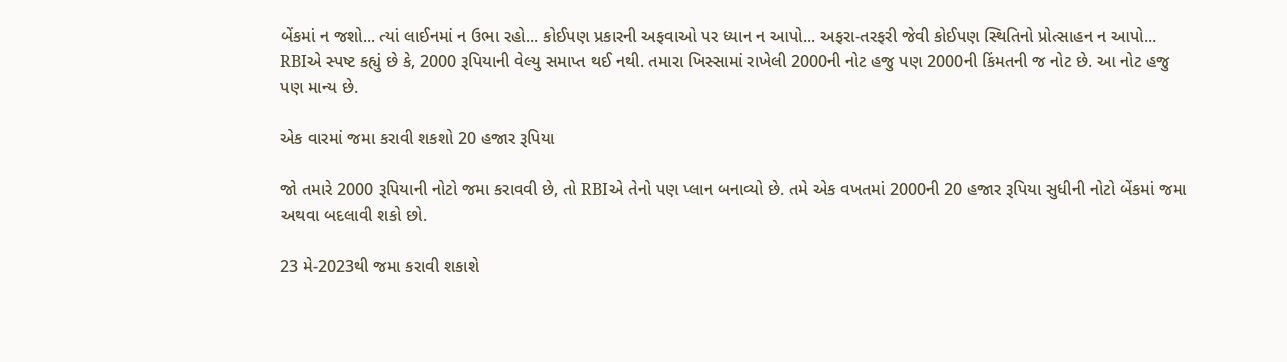બેંકમાં ન જશો... ત્યાં લાઈનમાં ન ઉભા રહો... કોઈપણ પ્રકારની અફવાઓ પર ધ્યાન ન આપો... અફરા-તરફરી જેવી કોઈપણ સ્થિતિનો પ્રોત્સાહન ન આપો... RBIએ સ્પષ્ટ કહ્યું છે કે, 2000 રૂપિયાની વેલ્યુ સમાપ્ત થઈ નથી. તમારા ખિસ્સામાં રાખેલી 2000ની નોટ હજુ પણ 2000ની કિંમતની જ નોટ છે. આ નોટ હજુ પણ માન્ય છે.

એક વારમાં જમા કરાવી શકશો 20 હજાર રૂપિયા

જો તમારે 2000 રૂપિયાની નોટો જમા કરાવવી છે, તો RBIએ તેનો પણ પ્લાન બનાવ્યો છે. તમે એક વખતમાં 2000ની 20 હજાર રૂપિયા સુધીની નોટો બેંકમાં જમા અથવા બદલાવી શકો છો.

23 મે-2023થી જમા કરાવી શકાશે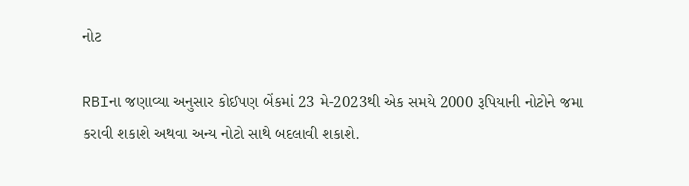નોટ

RBIના જણાવ્યા અનુસાર કોઈપણ બેંકમાં 23 મે-2023થી એક સમયે 2000 રૂપિયાની નોટોને જમા કરાવી શકાશે અથવા અન્ય નોટો સાથે બદલાવી શકાશે.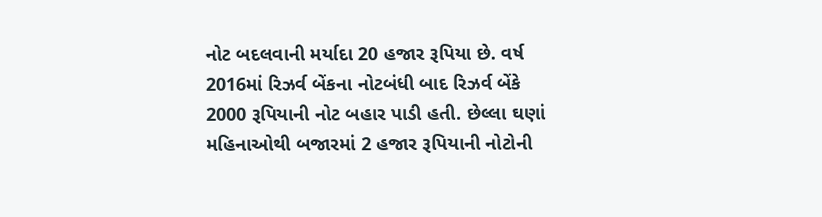નોટ બદલવાની મર્યાદા 20 હજાર રૂપિયા છે. વર્ષ 2016માં રિઝર્વ બેંકના નોટબંધી બાદ રિઝર્વ બેંકે 2000 રૂપિયાની નોટ બહાર પાડી હતી. છેલ્લા ઘણાં મહિનાઓથી બજારમાં 2 હજાર રૂપિયાની નોટોની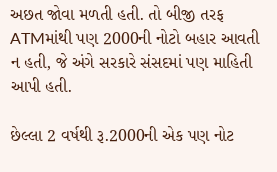અછત જોવા મળતી હતી. તો બીજી તરફ ATMમાંથી પણ 2000ની નોટો બહાર આવતી ન હતી, જે અંગે સરકારે સંસદમાં પણ માહિતી આપી હતી.

છેલ્લા 2 વર્ષથી રૂ.2000ની એક પણ નોટ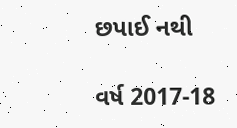છપાઈ નથી

વર્ષ 2017-18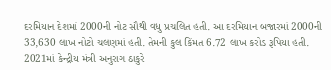દરમિયાન દેશમાં 2000ની નોટ સૌથી વધુ પ્રચલિત હતી. આ દરમિયાન બજારમાં 2000ની 33,630 લાખ નોટો ચલણમાં હતી. તેમની કુલ કિંમત 6.72 લાખ કરોડ રૂપિયા હતી. 2021માં કેન્દ્રીય મંત્રી અનુરાગ ઠાકુરે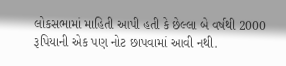લોકસભામાં માહિતી આપી હતી કે છેલ્લા બે વર્ષથી 2000 રૂપિયાની એક પણ નોટ છાપવામાં આવી નથી.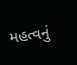મહત્વનું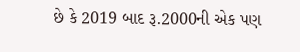છે કે 2019 બાદ રૂ.2000ની એક પણ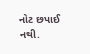નોટ છપાઈ નથી.